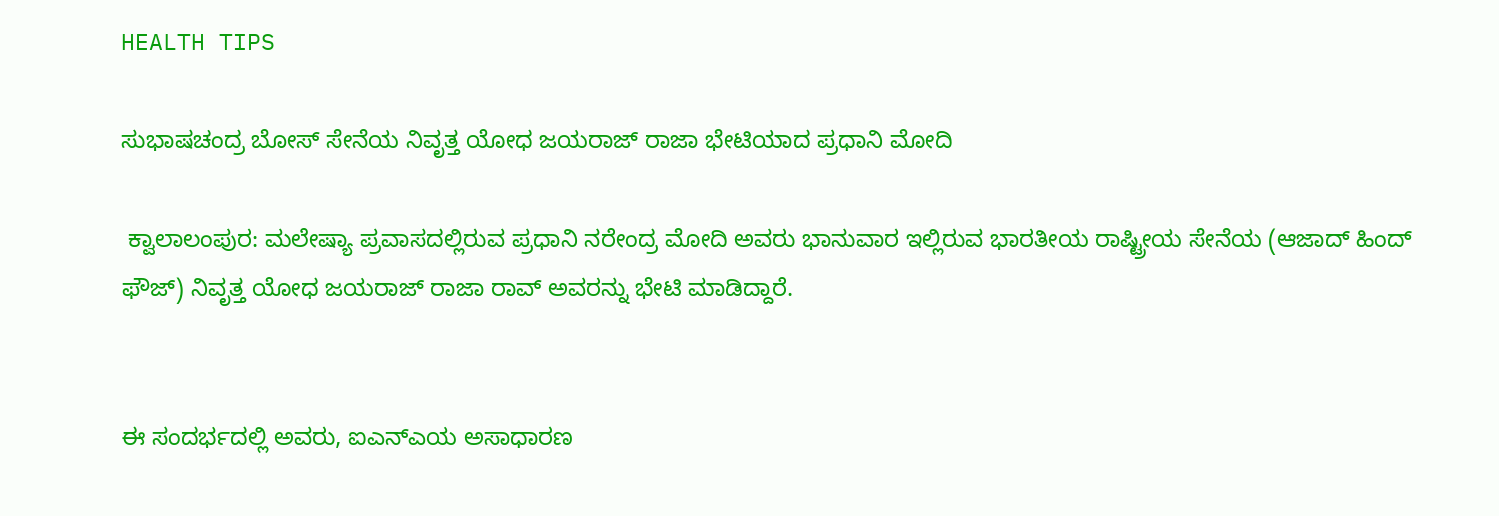HEALTH TIPS

ಸುಭಾಷಚಂದ್ರ ಬೋಸ್ ಸೇನೆಯ ನಿವೃತ್ತ ಯೋಧ ಜಯರಾಜ್ ರಾಜಾ ಭೇಟಿಯಾದ ಪ್ರಧಾನಿ ಮೋದಿ

 ಕ್ವಾಲಾಲಂಪುರ: ಮಲೇಷ್ಯಾ ಪ್ರವಾಸದಲ್ಲಿರುವ ಪ್ರಧಾನಿ ನರೇಂದ್ರ ಮೋದಿ ಅವರು ಭಾನುವಾರ ಇಲ್ಲಿರುವ ಭಾರತೀಯ ರಾಷ್ಟ್ರೀಯ ಸೇನೆಯ (ಆಜಾದ್ ಹಿಂದ್ ಫೌಜ್) ನಿವೃತ್ತ ಯೋಧ ಜಯರಾಜ್ ರಾಜಾ ರಾವ್ ಅವರನ್ನು ಭೇಟಿ ಮಾಡಿದ್ದಾರೆ.


ಈ ಸಂದರ್ಭದಲ್ಲಿ ಅವರು, ಐಎನ್‌ಎಯ ಅಸಾಧಾರಣ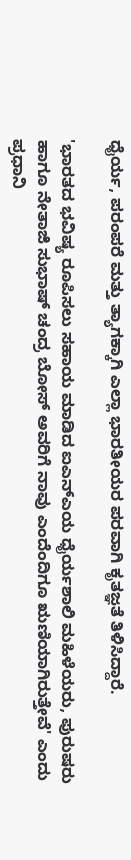ಧೈರ್ಯ, ಪರಂಪರೆ ಮತ್ತು ತ್ಯಾಗಕ್ಕಾಗಿ ಎಲ್ಲಾ ಭಾರತೀಯರ ಪರವಾಗಿ ಕೃತಜ್ಞತೆ ತಿಳಿಸಿದ್ದಾರೆ.

'ಭಾರತದ ಭವಿಷ್ಯ ರೂಪಿಸಲು ಸಹಾಯ ಮಾಡಿದ ಐಎನ್‌ಎಯ ಧೈರ್ಯಶಾಲಿ ಮಹಿಳೆಯರು, ಪುರುಷರು ಹಾಗೂ ನೇತಾಜಿ ಸುಭಾಷ್ ಚಂದ್ರ ಬೋಸ್ ಅವರಿಗೆ ನಾವು ಎಂದೆಂದಿಗೂ ಋಣಿಯಾಗಿರುತ್ತೇವೆ' ಎಂದು ಪ್ರಧಾನಿ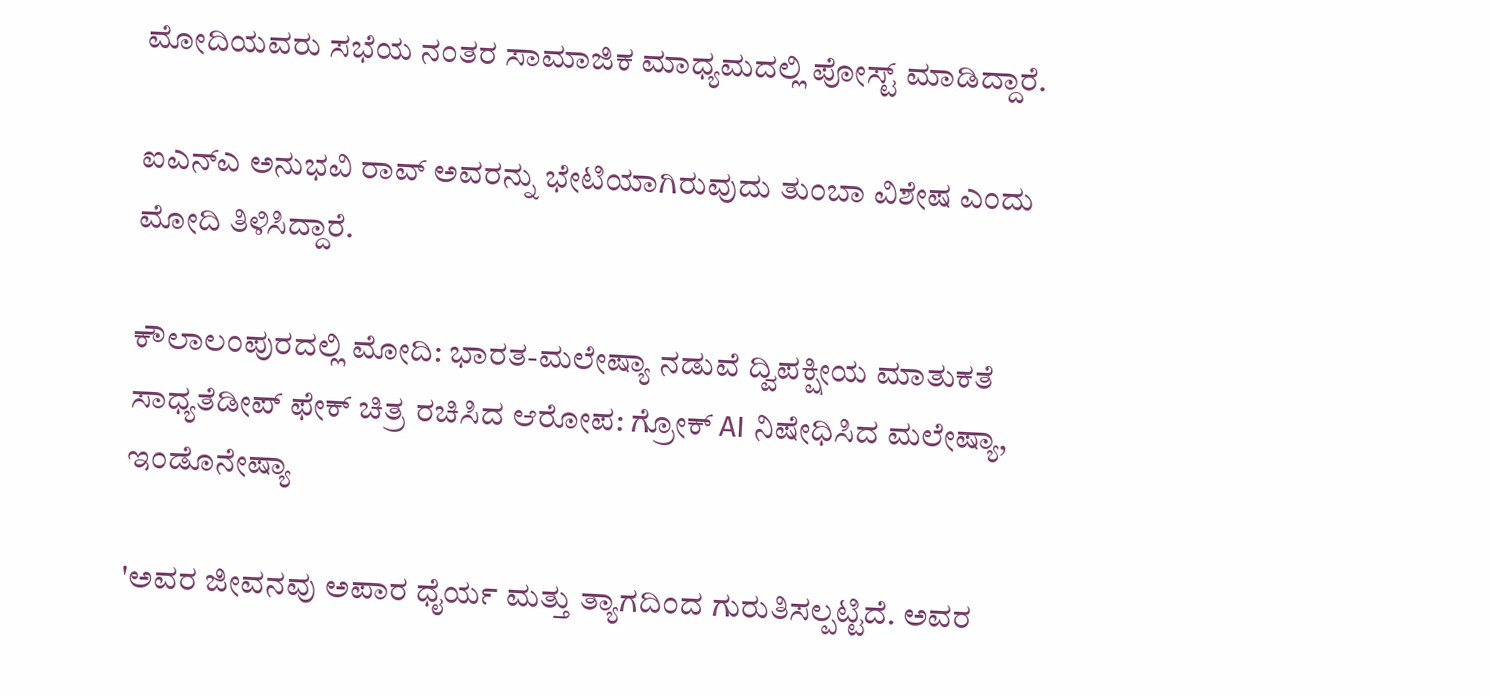ಮೋದಿಯವರು ಸಭೆಯ ನಂತರ ಸಾಮಾಜಿಕ ಮಾಧ್ಯಮದಲ್ಲಿ ಪೋಸ್ಟ್ ಮಾಡಿದ್ದಾರೆ.

ಐಎನ್‌ಎ ಅನುಭವಿ ರಾವ್ ಅವರನ್ನು ಭೇಟಿಯಾಗಿರುವುದು ತುಂಬಾ ವಿಶೇಷ ಎಂದು ಮೋದಿ ತಿಳಿಸಿದ್ದಾರೆ.

ಕೌಲಾಲಂಪುರದಲ್ಲಿ ಮೋದಿ: ಭಾರತ-ಮಲೇಷ್ಯಾ ನಡುವೆ ದ್ವಿಪಕ್ಷೀಯ ಮಾತುಕತೆ ಸಾಧ್ಯತೆಡೀಪ್‌ ಫೇಕ್‌ ಚಿತ್ರ ರಚಿಸಿದ ಆರೋಪ: ಗ್ರೋಕ್ AI ನಿಷೇಧಿಸಿದ ಮಲೇಷ್ಯಾ, ಇಂಡೊನೇಷ್ಯಾ

'ಅವರ ಜೀವನವು ಅಪಾರ ಧೈರ್ಯ ಮತ್ತು ತ್ಯಾಗದಿಂದ ಗುರುತಿಸಲ್ಪಟ್ಟಿದೆ. ಅವರ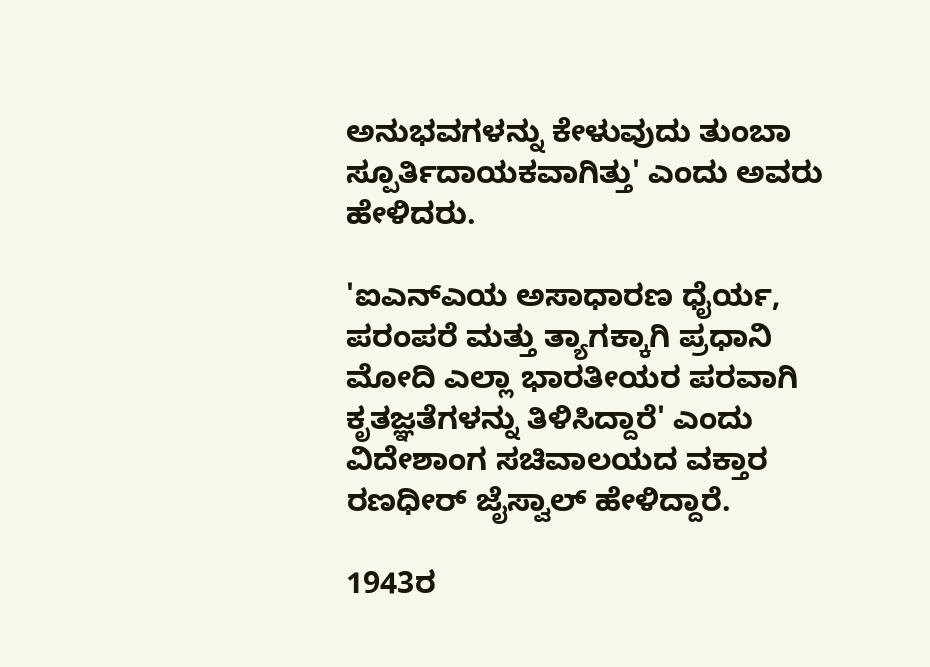ಅನುಭವಗಳನ್ನು ಕೇಳುವುದು ತುಂಬಾ ಸ್ಪೂರ್ತಿದಾಯಕವಾಗಿತ್ತು' ಎಂದು ಅವರು ಹೇಳಿದರು.

'ಐಎನ್‌ಎಯ ಅಸಾಧಾರಣ ಧೈರ್ಯ, ಪರಂಪರೆ ಮತ್ತು ತ್ಯಾಗಕ್ಕಾಗಿ ಪ್ರಧಾನಿ ಮೋದಿ ಎಲ್ಲಾ ಭಾರತೀಯರ ಪರವಾಗಿ ಕೃತಜ್ಞತೆಗಳನ್ನು ತಿಳಿಸಿದ್ದಾರೆ' ಎಂದು ವಿದೇಶಾಂಗ ಸಚಿವಾಲಯದ ವಕ್ತಾರ ರಣಧೀರ್ ಜೈಸ್ವಾಲ್ ಹೇಳಿದ್ದಾರೆ.

1943ರ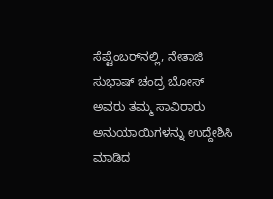ಸೆಪ್ಟೆಂಬರ್‌ನಲ್ಲಿ, ನೇತಾಜಿ ಸುಭಾಷ್ ಚಂದ್ರ ಬೋಸ್ ಅವರು ತಮ್ಮ ಸಾವಿರಾರು ಅನುಯಾಯಿಗಳನ್ನು ಉದ್ದೇಶಿಸಿ ಮಾಡಿದ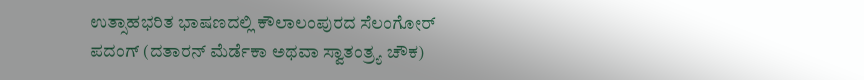ಉತ್ಸಾಹಭರಿತ ಭಾಷಣದಲ್ಲಿ ಕೌಲಾಲಂಪುರದ ಸೆಲಂಗೋರ್ ಪದಂಗ್ (ದತಾರನ್ ಮೆರ್ಡೆಕಾ ಅಥವಾ ಸ್ವಾತಂತ್ರ್ಯ ಚೌಕ)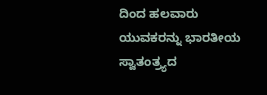ದಿಂದ ಹಲವಾರು ಯುವಕರನ್ನು ಭಾರತೀಯ ಸ್ವಾತಂತ್ರ್ಯದ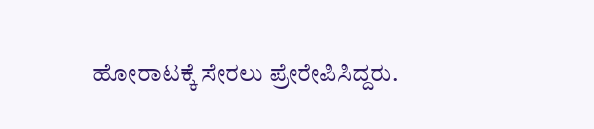ಹೋರಾಟಕ್ಕೆ ಸೇರಲು ಪ್ರೇರೇಪಿಸಿದ್ದರು.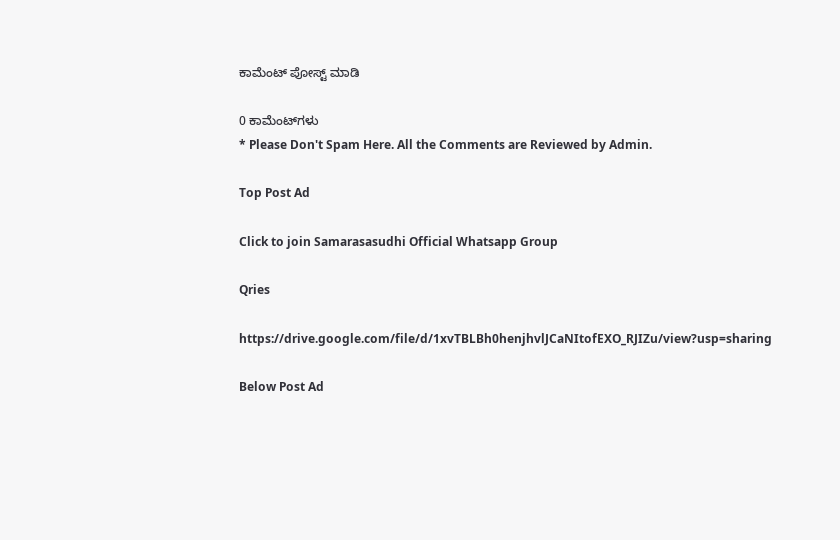ಕಾಮೆಂಟ್‌‌ ಪೋಸ್ಟ್‌ ಮಾಡಿ

0 ಕಾಮೆಂಟ್‌ಗಳು
* Please Don't Spam Here. All the Comments are Reviewed by Admin.

Top Post Ad

Click to join Samarasasudhi Official Whatsapp Group

Qries

https://drive.google.com/file/d/1xvTBLBh0henjhvlJCaNItofEXO_RJIZu/view?usp=sharing

Below Post Ad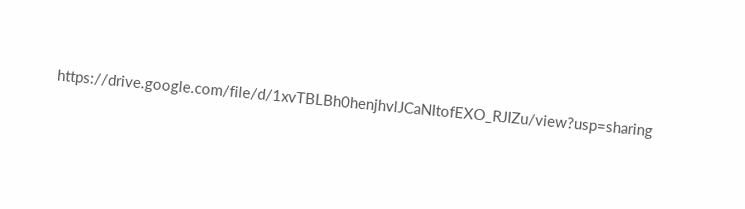https://drive.google.com/file/d/1xvTBLBh0henjhvlJCaNItofEXO_RJIZu/view?usp=sharing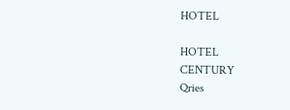HOTEL

HOTEL
CENTURY
Qries